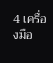4 เครื่องมือ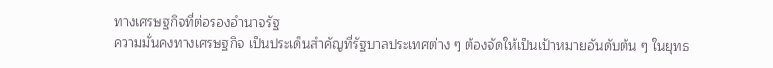ทางเศรษฐกิจที่ต่อรองอำนาจรัฐ
ความมั่นคงทางเศรษฐกิจ เป็นประเด็นสำคัญที่รัฐบาลประเทศต่าง ๆ ต้องจัดให้เป็นเป้าหมายอันดับต้น ๆ ในยุทธ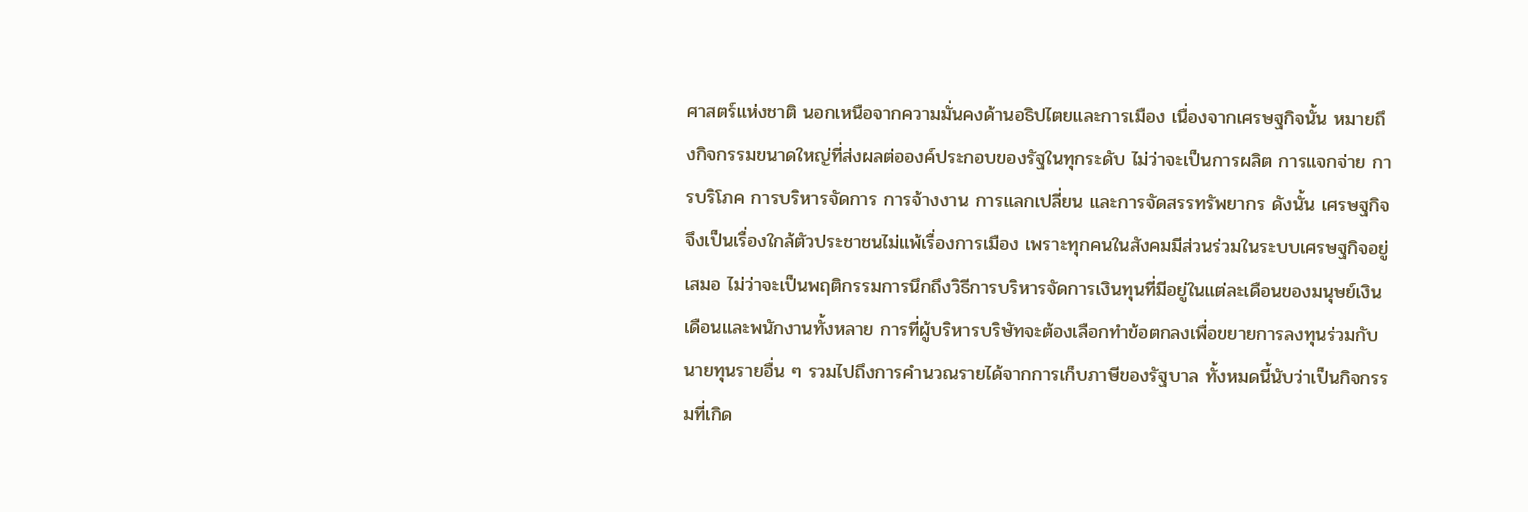ศาสตร์แห่งชาติ นอกเหนือจากความมั่นคงด้านอธิปไตยและการเมือง เนื่องจากเศรษฐกิจนั้น หมายถึงกิจกรรมขนาดใหญ่ที่ส่งผลต่อองค์ประกอบของรัฐในทุกระดับ ไม่ว่าจะเป็นการผลิต การแจกจ่าย การบริโภค การบริหารจัดการ การจ้างงาน การแลกเปลี่ยน และการจัดสรรทรัพยากร ดังนั้น เศรษฐกิจจึงเป็นเรื่องใกล้ตัวประชาชนไม่แพ้เรื่องการเมือง เพราะทุกคนในสังคมมีส่วนร่วมในระบบเศรษฐกิจอยู่เสมอ ไม่ว่าจะเป็นพฤติกรรมการนึกถึงวิธีการบริหารจัดการเงินทุนที่มีอยู่ในแต่ละเดือนของมนุษย์เงินเดือนและพนักงานทั้งหลาย การที่ผู้บริหารบริษัทจะต้องเลือกทำข้อตกลงเพื่อขยายการลงทุนร่วมกับนายทุนรายอื่น ๆ รวมไปถึงการคำนวณรายได้จากการเก็บภาษีของรัฐบาล ทั้งหมดนี้นับว่าเป็นกิจกรรมที่เกิด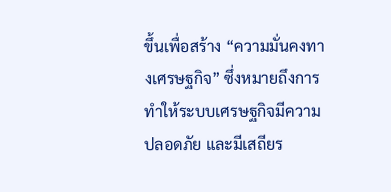ขึ้นเพื่อสร้าง “ความมั่นคงทางเศรษฐกิจ” ซึ่งหมายถึงการทำให้ระบบเศรษฐกิจมีความปลอดภัย และมีเสถียร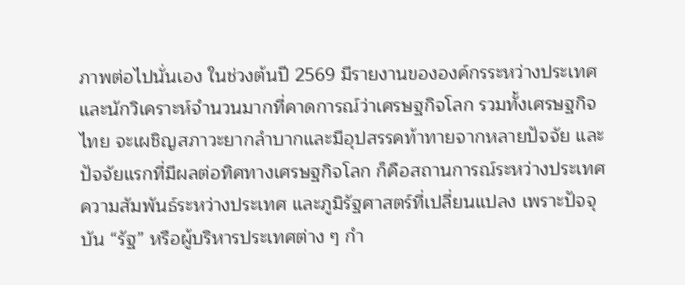ภาพต่อไปนั่นเอง ในช่วงต้นปี 2569 มีรายงานขององค์กรระหว่างประเทศและนักวิเคราะห์จำนวนมากที่คาดการณ์ว่าเศรษฐกิจโลก รวมทั้งเศรษฐกิจไทย จะเผชิญสภาวะยากลำบากและมีอุปสรรคท้าทายจากหลายปัจจัย และปัจจัยแรกที่มีผลต่อทิศทางเศรษฐกิจโลก ก็คือสถานการณ์ระหว่างประเทศ ความสัมพันธ์ระหว่างประเทศ และภูมิรัฐศาสตร์ที่เปลี่ยนแปลง เพราะปัจจุบัน “รัฐ” หรือผู้บริหารประเทศต่าง ๆ กำ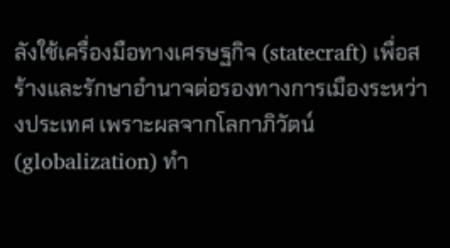ลังใช้เครื่องมือทางเศรษฐกิจ (statecraft) เพื่อสร้างและรักษาอำนาจต่อรองทางการเมืองระหว่างประเทศ เพราะผลจากโลกาภิวัตน์ (globalization) ทำ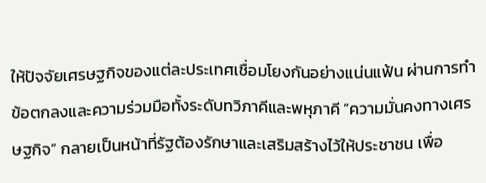ให้ปัจจัยเศรษฐกิจของแต่ละประเทศเชื่อมโยงกันอย่างแน่นแฟ้น ผ่านการทำข้อตกลงและความร่วมมือทั้งระดับทวิภาคีและพหุภาคี “ความมั่นคงทางเศรษฐกิจ” กลายเป็นหน้าที่รัฐต้องรักษาและเสริมสร้างไว้ให้ประชาชน เพื่อ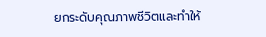ยกระดับคุณภาพชีวิตและทำให้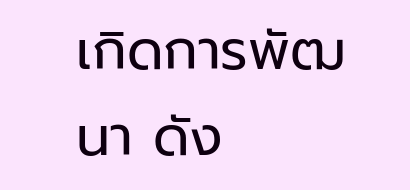เกิดการพัฒนา ดัง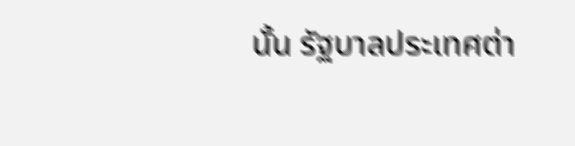นั้น รัฐบาลประเทศต่า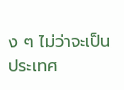ง ๆ ไม่ว่าจะเป็นประเทศ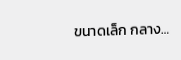ขนาดเล็ก กลาง…